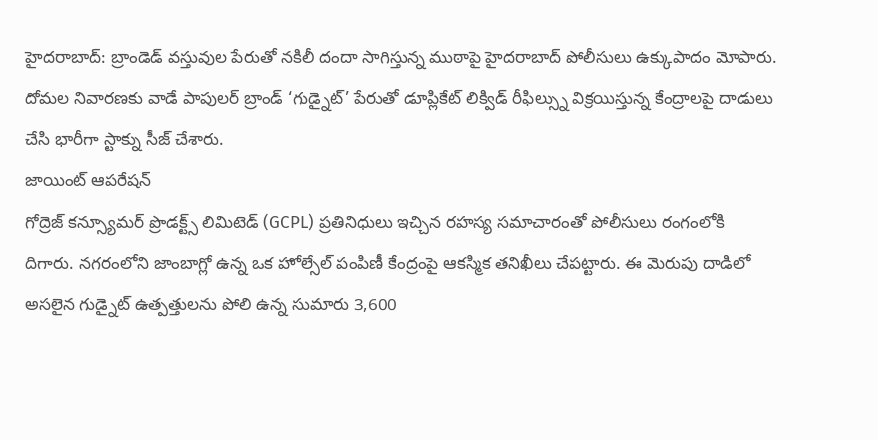హైదరాబాద్: బ్రాండెడ్ వస్తువుల పేరుతో నకిలీ దందా సాగిస్తున్న ముఠాపై హైదరాబాద్ పోలీసులు ఉక్కుపాదం మోపారు. దోమల నివారణకు వాడే పాపులర్ బ్రాండ్ ‘గుడ్నైట్’ పేరుతో డూప్లికేట్ లిక్విడ్ రీఫిల్స్ను విక్రయిస్తున్న కేంద్రాలపై దాడులు చేసి భారీగా స్టాక్ను సీజ్ చేశారు.
జాయింట్ ఆపరేషన్
గోద్రెజ్ కన్స్యూమర్ ప్రొడక్ట్స్ లిమిటెడ్ (GCPL) ప్రతినిధులు ఇచ్చిన రహస్య సమాచారంతో పోలీసులు రంగంలోకి దిగారు. నగరంలోని జాంబాగ్లో ఉన్న ఒక హోల్సేల్ పంపిణీ కేంద్రంపై ఆకస్మిక తనిఖీలు చేపట్టారు. ఈ మెరుపు దాడిలో అసలైన గుడ్నైట్ ఉత్పత్తులను పోలి ఉన్న సుమారు 3,600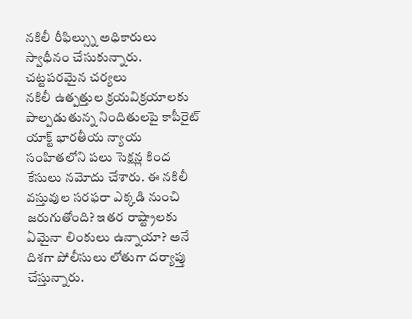నకిలీ రీఫిల్స్ను అధికారులు స్వాధీనం చేసుకున్నారు.
చట్టపరమైన చర్యలు
నకిలీ ఉత్పత్తుల క్రయవిక్రయాలకు పాల్పడుతున్న నిందితులపై కాపీరైట్ యాక్ట్ భారతీయ న్యాయ సంహితలోని పలు సెక్షన్ల కింద కేసులు నమోదు చేశారు. ఈ నకిలీ వస్తువుల సరఫరా ఎక్కడి నుంచి జరుగుతోంది? ఇతర రాష్ట్రాలకు ఏమైనా లింకులు ఉన్నాయా? అనే దిశగా పోలీసులు లోతుగా దర్యాప్తు చేస్తున్నారు.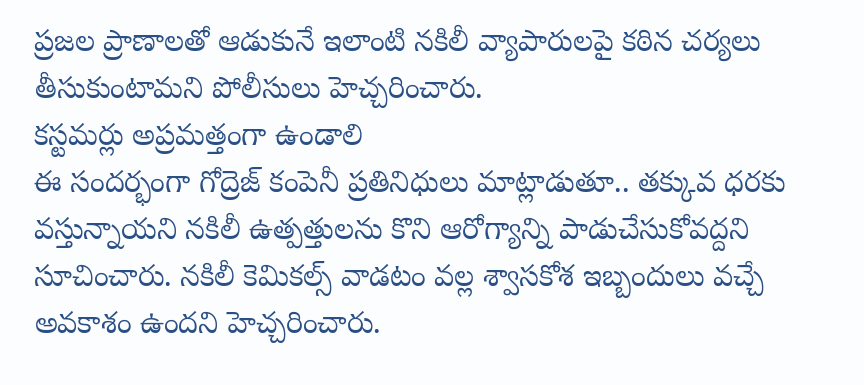ప్రజల ప్రాణాలతో ఆడుకునే ఇలాంటి నకిలీ వ్యాపారులపై కఠిన చర్యలు తీసుకుంటామని పోలీసులు హెచ్చరించారు.
కస్టమర్లు అప్రమత్తంగా ఉండాలి
ఈ సందర్భంగా గోద్రెజ్ కంపెనీ ప్రతినిధులు మాట్లాడుతూ.. తక్కువ ధరకు వస్తున్నాయని నకిలీ ఉత్పత్తులను కొని ఆరోగ్యాన్ని పాడుచేసుకోవద్దని సూచించారు. నకిలీ కెమికల్స్ వాడటం వల్ల శ్వాసకోశ ఇబ్బందులు వచ్చే అవకాశం ఉందని హెచ్చరించారు.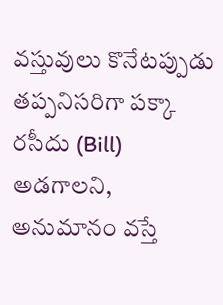వస్తువులు కొనేటప్పుడు తప్పనిసరిగా పక్కా రసీదు (Bill) అడగాలని, అనుమానం వస్తే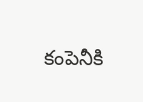కంపెనీకి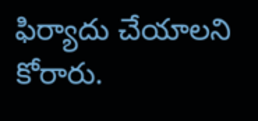ఫిర్యాదు చేయాలని కోరారు.